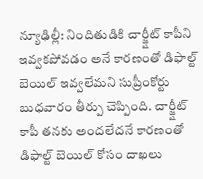న్యూఢిల్లీ: నిందితుడికి చార్జ్షీట్ కాపీని ఇవ్వకపోవడం అనే కారణంతో డిఫాల్ట్ బెయిల్ ఇవ్వలేమని సుప్రీంకోర్టు బుధవారం తీర్పు చెప్పింది. చార్జ్షీట్ కాపీ తనకు అందలేదనే కారణంతో డిఫాల్ట్ బెయిల్ కోసం దాఖలు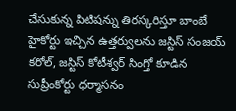చేసుకున్న పిటిషన్ను తిరస్కరిస్తూ బాంబే హైకోర్టు ఇచ్చిన ఉత్తర్వులను జస్టిస్ సంజయ్ కరోల్, జస్టిస్ కోటీశ్వర్ సింగ్తో కూడిన సుప్రీంకోర్టు ధర్మాసనం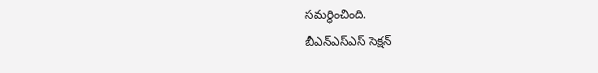సమర్థించింది.
బీఎన్ఎస్ఎస్ సెక్షన్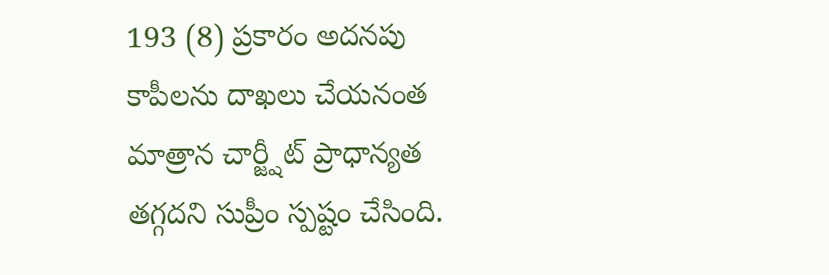193 (8) ప్రకారం అదనపు కాపీలను దాఖలు చేయనంత మాత్రాన చార్జ్షీట్ ప్రాధాన్యత తగ్గదని సుప్రీం స్పష్టం చేసింది.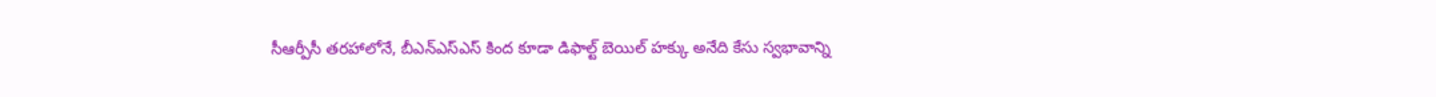సీఆర్పీసీ తరహాలోనే, బీఎన్ఎస్ఎస్ కింద కూడా డిఫాల్ట్ బెయిల్ హక్కు అనేది కేసు స్వభావాన్ని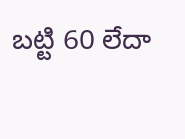బట్టి 60 లేదా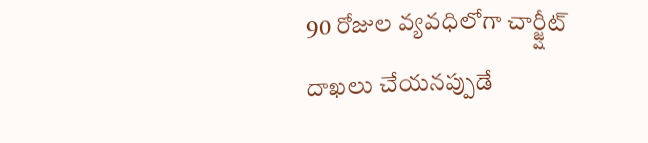90 రోజుల వ్యవధిలోగా చార్జ్షీట్ దాఖలు చేయనప్పుడే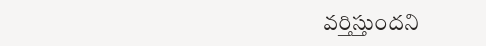వర్తిస్తుందని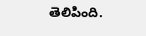తెలిపింది.